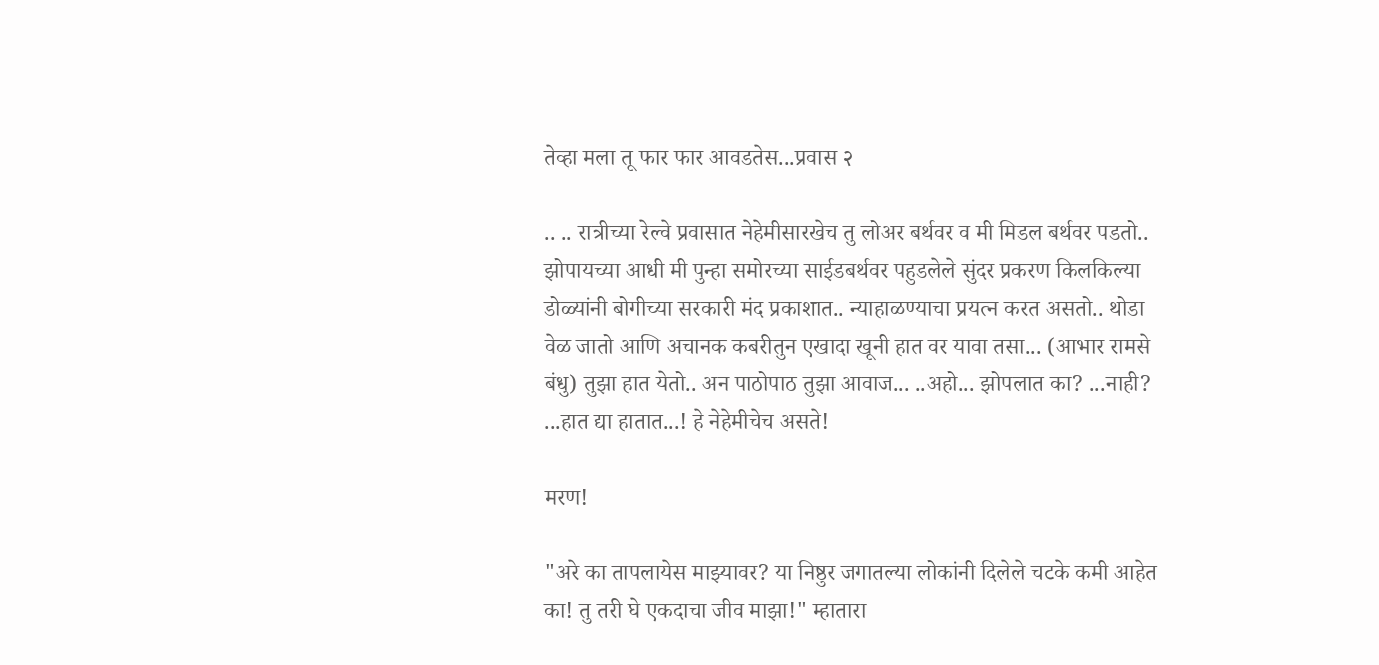तेव्हा मला तू फार फार आवडतेस...प्रवास २

.. .. रात्रीच्या रेल्वे प्रवासात नेहेमीसारखेच तु लोअर बर्थवर व मी मिडल बर्थवर पडतो.. झोपायच्या आधी मी पुन्हा समोरच्या साईडबर्थवर पहुडलेले सुंदर प्रकरण किलकिल्या डोळ्यांनी बोगीच्या सरकारी मंद प्रकाशात.. न्याहाळण्याचा प्रयत्न करत असतो.. थोडा वेळ जातो आणि अचानक कबरीतुन एखादा खूनी हात वर यावा तसा... (आभार रामसे बंधु) तुझा हात येतो.. अन पाठोपाठ तुझा आवाज... ..अहो... झोपलात का? ...नाही? ...हात द्या हातात...! हे नेहेमीचेच असते!

मरण!

"अरे का तापलायेस माझ्यावर? या निष्ठुर जगातल्या लोकांनी दिलेले चटके कमी आहेत का! तु तरी घे एकदाचा जीव माझा!" म्हातारा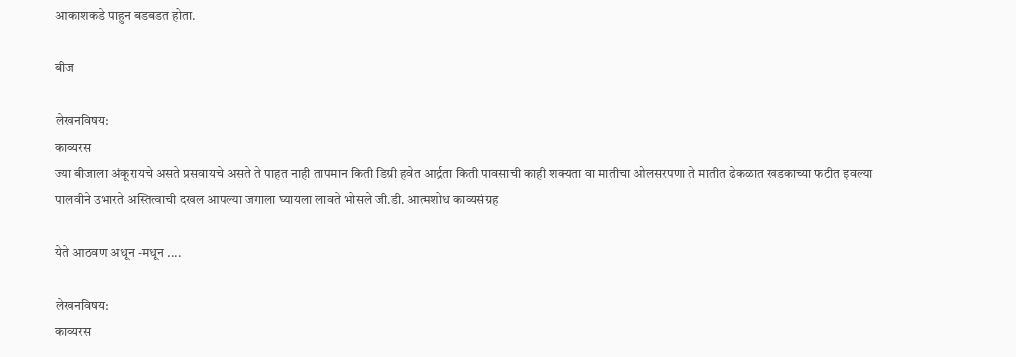आकाशकडे पाहुन बडबडत होता.

बीज

लेखनविषय:
काव्यरस
ज्या बीजाला अंकूरायचे असते प्रसवायचे असते ते पाहत नाही तापमान किती डिग्री हवेत आर्द्रता किती पावसाची काही शक्यता वा मातीचा ओलसरपणा ते मातीत ढेकळात खडकाच्या फटीत इवल्या पालवीने उभारते अस्तित्वाची दखल आपल्या जगाला घ्यायला लावते भोसले जी.डी. आत्मशोध काव्यसंग्रह

येते आठवण अधून -मधून ....

लेखनविषय:
काव्यरस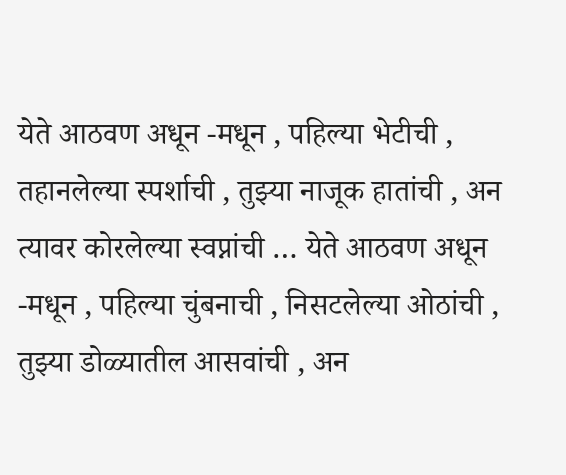येते आठवण अधून -मधून , पहिल्या भेटीची , तहानलेल्या स्पर्शाची , तुझ्या नाजूक हातांची , अन त्यावर कोरलेल्या स्वप्नांची … येते आठवण अधून -मधून , पहिल्या चुंबनाची , निसटलेल्या ओठांची , तुझ्या डोळ्यातील आसवांची , अन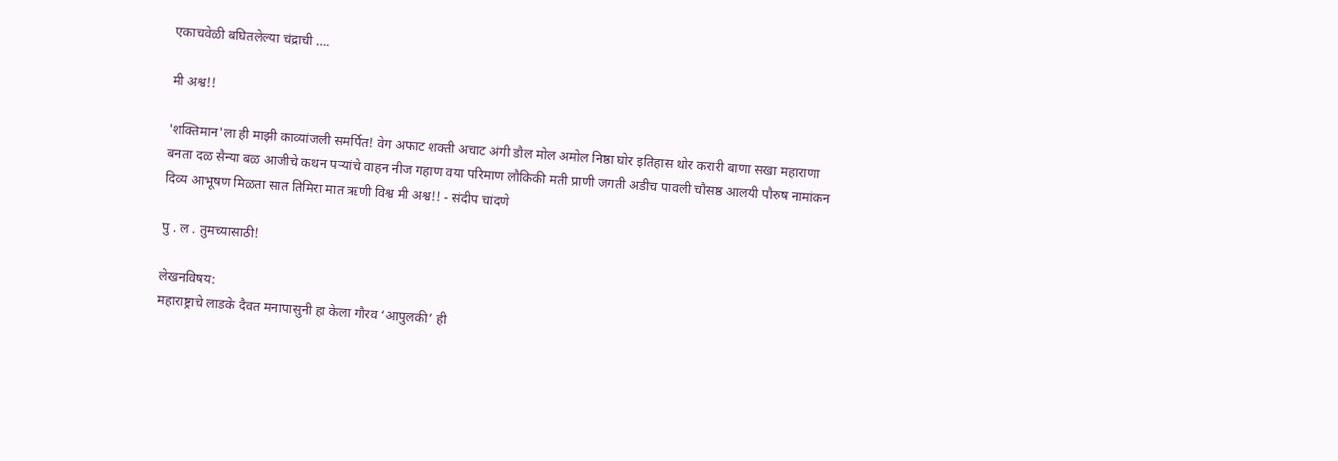एकाचवेळी बघितलेल्या चंद्राची ….

मी अश्व!!

'शक्तिमान'ला ही माझी काव्यांजली समर्पित! वेग अफाट शक्ती अचाट अंगी डौल मोल अमोल निष्ठा घोर इतिहास थोर करारी बाणा सखा महाराणा बनता दळ सैन्या बळ आजीचे कथन पऱ्यांचे वाहन नीज गहाण वया परिमाण लौकिकी मती प्राणी जगती अडीच पावली चौसष्ठ आलयी पौरुष नामांकन दिव्य आभूषण मिळता सात तिमिरा मात ऋणी विश्व मी अश्व!! - संदीप चांदणे

पु . ल . तुमच्यासाठी!

लेखनविषय:
महाराष्ट्राचे लाडके दैवत मनापासुनी हा केला गौरव ‘आपुलकी’ ही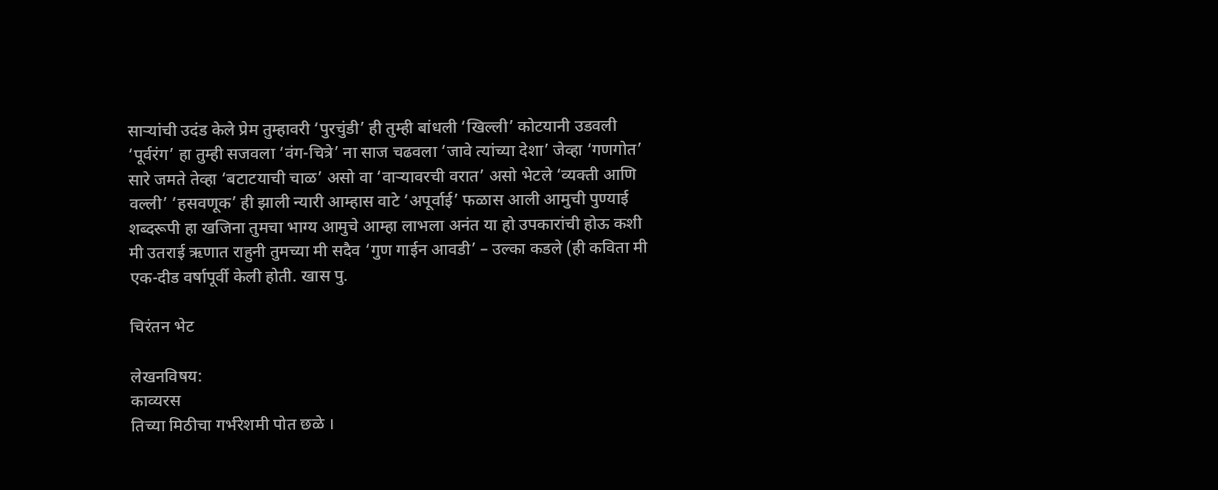साऱ्यांची उदंड केले प्रेम तुम्हावरी ‘पुरचुंडी’ ही तुम्ही बांधली ‘खिल्ली’ कोटयानी उडवली ‘पूर्वरंग’ हा तुम्ही सजवला ‘वंग-चित्रे’ ना साज चढवला ‘जावे त्यांच्या देशा’ जेव्हा ‘गणगोत’ सारे जमते तेव्हा ‘बटाटयाची चाळ’ असो वा ‘वाऱ्यावरची वरात’ असो भेटले ‘व्यक्ती आणि वल्ली’ ‘हसवणूक’ ही झाली न्यारी आम्हास वाटे ‘अपूर्वाई’ फळास आली आमुची पुण्याई शब्दरूपी हा खजिना तुमचा भाग्य आमुचे आम्हा लाभला अनंत या हो उपकारांची होऊ कशी मी उतराई ऋणात राहुनी तुमच्या मी सदैव ‘गुण गाईन आवडी’ – उल्का कडले (ही कविता मी एक-दीड वर्षापूर्वी केली होती. खास पु.

चिरंतन भेट

लेखनविषय:
काव्यरस
तिच्या मिठीचा गर्भरेशमी पोत छळे ।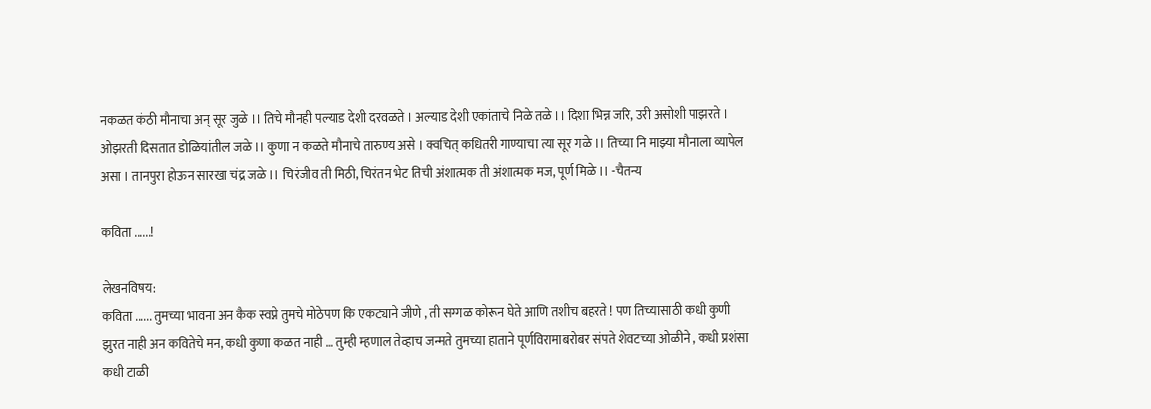नकळत कंठी मौनाचा अन् सूर जुळे ।। तिचे मौनही पल्याड देशी दरवळते । अल्याड देशी एकांताचे निळे तळे ।। दिशा भिन्न जरि, उरी असोशी पाझरते । ओझरती दिसतात डोळियांतील जळे ।। कुणा न कळते मौनाचे तारुण्य असे । क्वचित् कधितरी गाण्याचा त्या सूर गळे ।। तिच्या नि माझ्या मौनाला व्यापेल असा । तानपुरा होऊन सारखा चंद्र जळे ।। चिरंजीव ती मिठी, चिरंतन भेट तिची अंशात्मक ती अंशात्मक मज, पूर्ण मिळे ।। -चैतन्य

कविता ......!

लेखनविषय:
कविता ...... तुमच्या भावना अन कैक स्वप्ने तुमचे मोठेपण कि एकट्याने जीणे , ती सग्गळ कोरून घेते आणि तशीच बहरते ! पण तिच्यासाठी कधी कुणी झुरत नाही अन कवितेचे मन, कधी कुणा कळत नाही … तुम्ही म्हणाल तेव्हाच जन्मते तुमच्या हाताने पूर्णविरामाबरोबर संपते शेवटच्या ओळीने , कधी प्रशंसा कधी टाळी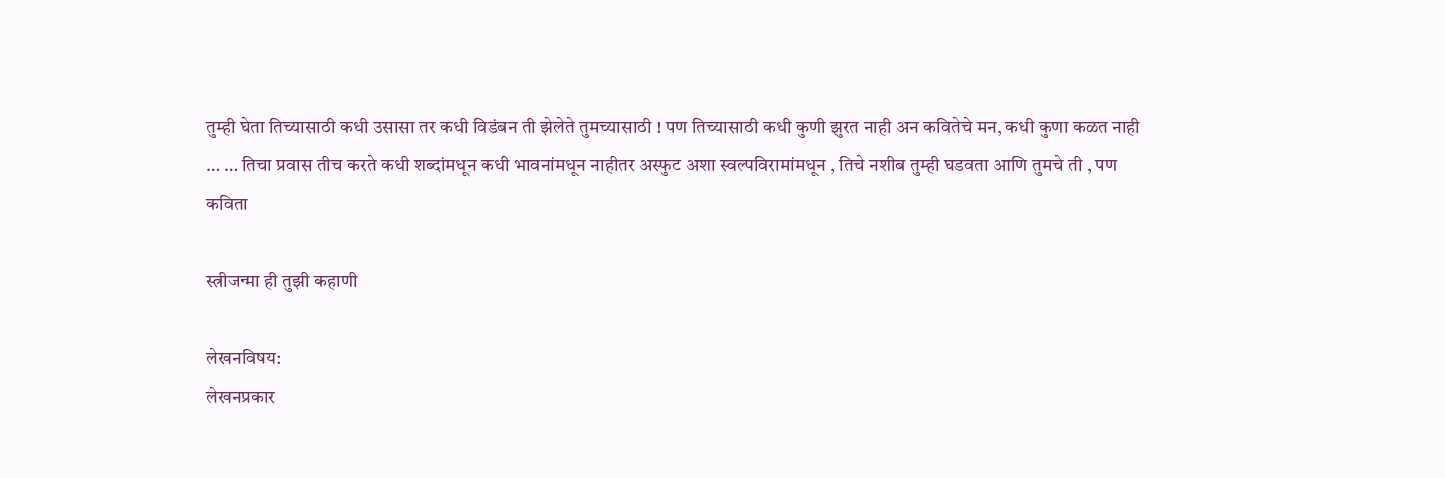तुम्ही घेता तिच्यासाठी कधी उसासा तर कधी विडंबन ती झेलेते तुमच्यासाठी ! पण तिच्यासाठी कधी कुणी झुरत नाही अन कवितेचे मन, कधी कुणा कळत नाही … … तिचा प्रवास तीच करते कधी शब्दांमधून कधी भावनांमधून नाहीतर अस्फुट अशा स्वल्पविरामांमधून , तिचे नशीब तुम्ही घडवता आणि तुमचे ती , पण कविता

स्त्रीजन्मा ही तुझी कहाणी

लेखनविषय:
लेखनप्रकार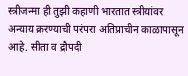स्त्रीजन्मा ही तुझी कहाणी भारतात स्त्रीयांवर अन्याय क्ररण्याची परंपरा अतिप्राचीन काळापासून आहे. सीता व द्रौपदी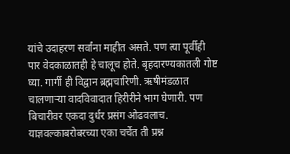यांचे उदाहरण सर्वांना माहीत असते. पण त्या पूर्वीही पार वेदकाळातही हे चालूच होते. बृहदारण्यकातली गोष्ट घ्या. गार्गी ही विद्वान ब्रह्मचारिणी. ऋषीमंडळात चालणार्‍या वादविवादात हिरीरीने भाग घेणारी. पण बिचारीवर एकदा दुर्धर प्रसंग ओढवलाच. याज्ञवल्काबरोबरच्या एका चर्चेत ती प्रश्न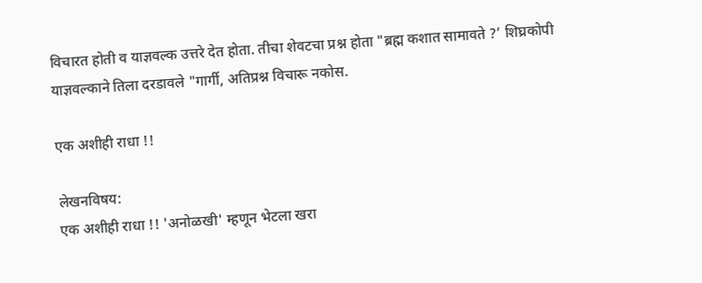विचारत होती व याज्ञवल्क उत्तरे देत होता. तीचा शेवटचा प्रश्न होता "ब्रह्म कशात सामावते ?’ शिघ्रकोपी याज्ञवल्काने तिला दरडावले "गार्गी, अतिप्रश्न विचारू नकोस.

एक अशीही राधा !!

लेखनविषय:
एक अशीही राधा !! 'अनोळखी' म्हणून भेटला खरा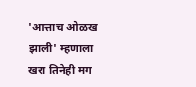'आत्ताच ओळख झाली' म्हणाला खरा तिनेही मग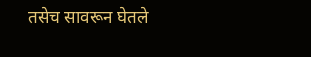तसेच सावरून घेतले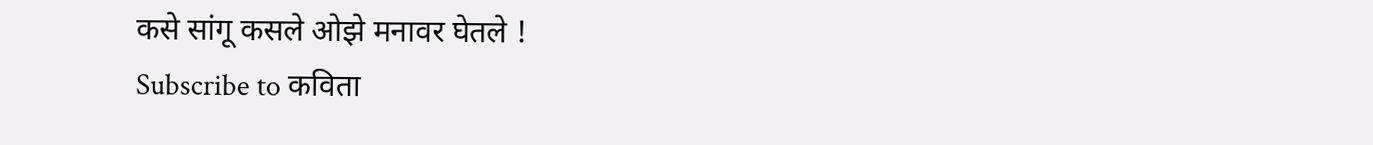कसे सांगू कसले ओझे मनावर घेतले !
Subscribe to कविता